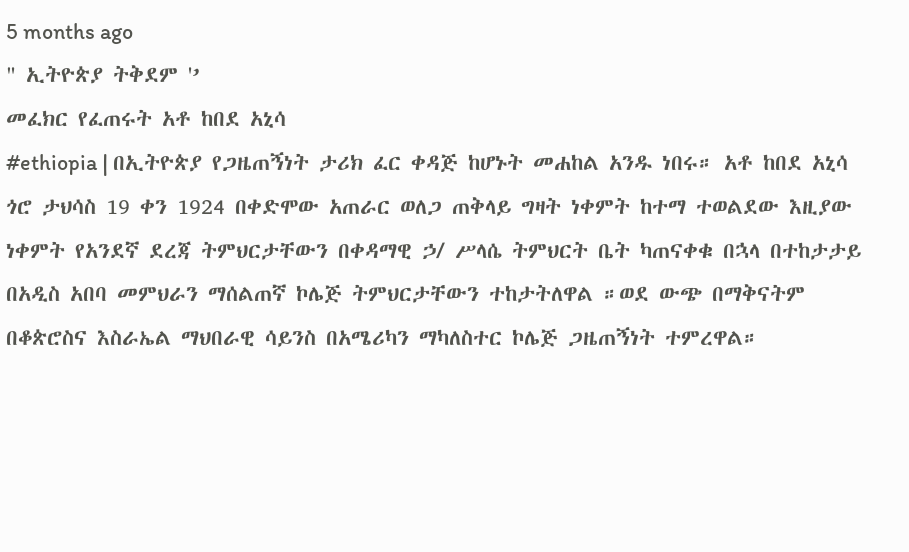5 months ago
" ኢትዮጵያ ትቅደም '’
መፈክር የፈጠሩት አቶ ከበደ አኒሳ
#ethiopia | በኢትዮጵያ የጋዜጠኝነት ታሪክ ፈር ቀዳጅ ከሆኑት መሐከል አንዱ ነበሩ። አቶ ከበደ አኒሳ ጎሮ ታህሳስ 19 ቀን 1924 በቀድሞው አጠራር ወለጋ ጠቅላይ ግዛት ነቀምት ከተማ ተወልደው እዚያው ነቀምት የአንደኛ ደረጃ ትምህርታቸውን በቀዳማዊ ኃ/ ሥላሴ ትምህርት ቤት ካጠናቀቁ በኋላ በተከታታይ በአዲስ አበባ መምህራን ማሰልጠኛ ኮሌጅ ትምህርታቸውን ተከታትለዋል ።ወደ ውጭ በማቅናትም በቆጵሮስና እስራኤል ማህበራዊ ሳይንስ በአሜሪካን ማካለስተር ኮሌጅ ጋዜጠኝነት ተምረዋል።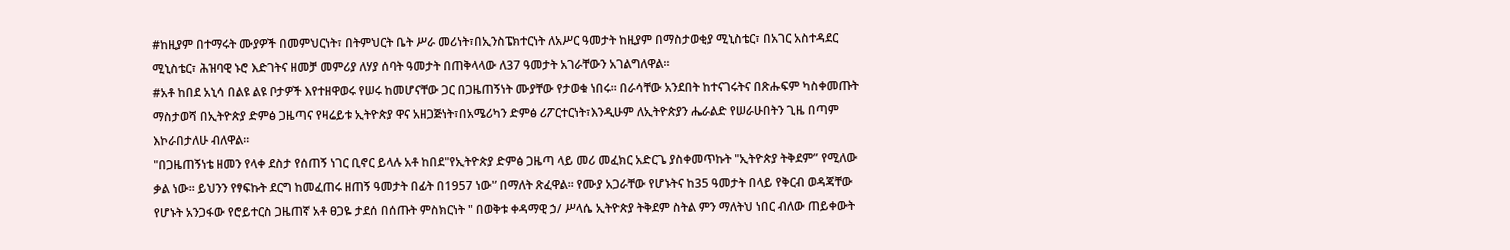#ከዚያም በተማሩት ሙያዎች በመምህርነት፣ በትምህርት ቤት ሥራ መሪነት፣በኢንስፔክተርነት ለአሥር ዓመታት ከዚያም በማስታወቂያ ሚኒስቴር፣ በአገር አስተዳደር ሚኒስቴር፣ ሕዝባዊ ኑሮ እድገትና ዘመቻ መምሪያ ለሃያ ሰባት ዓመታት በጠቅላላው ለ37 ዓመታት አገራቸውን አገልግለዋል።
#አቶ ከበደ አኒሳ በልዩ ልዩ ቦታዎች እየተዘዋወሩ የሠሩ ከመሆናቸው ጋር በጋዜጠኝነት ሙያቸው የታወቁ ነበሩ። በራሳቸው አንደበት ከተናገሩትና በጽሑፍም ካስቀመጡት ማስታወሻ በኢትዮጵያ ድምፅ ጋዜጣና የዛሬይቱ ኢትዮጵያ ዋና አዘጋጅነት፣በአሜሪካን ድምፅ ሪፖርተርነት፣እንዲሁም ለኢትዮጵያን ሔራልድ የሠራሁበትን ጊዜ በጣም እኮራበታለሁ ብለዋል።
"በጋዜጠኝነቴ ዘመን የላቀ ደስታ የሰጠኝ ነገር ቢኖር ይላሉ አቶ ከበደ"የኢትዮጵያ ድምፅ ጋዜጣ ላይ መሪ መፈክር አድርጌ ያስቀመጥኩት "ኢትዮጵያ ትቅደም” የሚለው ቃል ነው። ይህንን የፃፍኩት ደርግ ከመፈጠሩ ዘጠኝ ዓመታት በፊት በ1957 ነው'’ በማለት ጽፈዋል። የሙያ አጋራቸው የሆኑትና ከ35 ዓመታት በላይ የቅርብ ወዳጃቸው የሆኑት አንጋፋው የሮይተርስ ጋዜጠኛ አቶ ፀጋዬ ታደሰ በሰጡት ምስክርነት " በወቅቱ ቀዳማዊ ኃ/ ሥላሴ ኢትዮጵያ ትቅደም ስትል ምን ማለትህ ነበር ብለው ጠይቀውት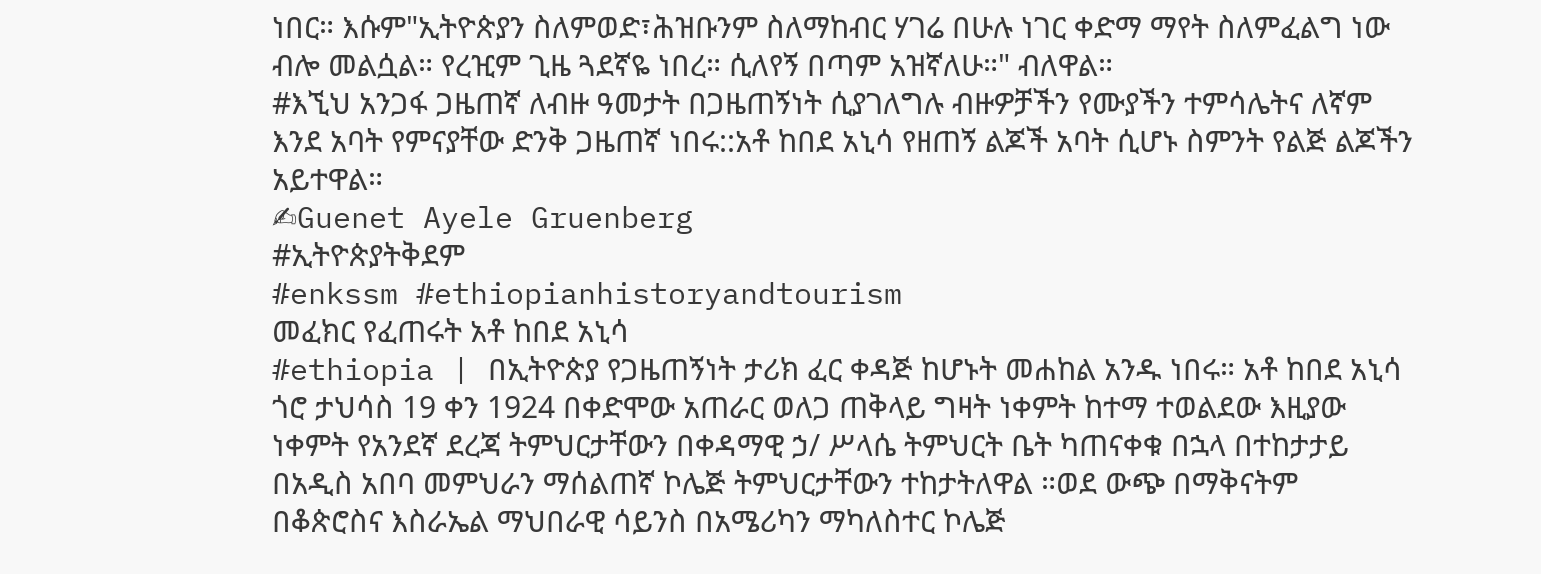ነበር። እሱም"ኢትዮጵያን ስለምወድ፣ሕዝቡንም ስለማከብር ሃገሬ በሁሉ ነገር ቀድማ ማየት ስለምፈልግ ነው ብሎ መልሷል። የረዢም ጊዜ ጓደኛዬ ነበረ። ሲለየኝ በጣም አዝኛለሁ።" ብለዋል።
#እኚህ አንጋፋ ጋዜጠኛ ለብዙ ዓመታት በጋዜጠኝነት ሲያገለግሉ ብዙዎቻችን የሙያችን ተምሳሌትና ለኛም እንደ አባት የምናያቸው ድንቅ ጋዜጠኛ ነበሩ::አቶ ከበደ አኒሳ የዘጠኝ ልጆች አባት ሲሆኑ ስምንት የልጅ ልጆችን አይተዋል።
✍Guenet Ayele Gruenberg
#ኢትዮጵያትቅደም
#enkssm #ethiopianhistoryandtourism
መፈክር የፈጠሩት አቶ ከበደ አኒሳ
#ethiopia | በኢትዮጵያ የጋዜጠኝነት ታሪክ ፈር ቀዳጅ ከሆኑት መሐከል አንዱ ነበሩ። አቶ ከበደ አኒሳ ጎሮ ታህሳስ 19 ቀን 1924 በቀድሞው አጠራር ወለጋ ጠቅላይ ግዛት ነቀምት ከተማ ተወልደው እዚያው ነቀምት የአንደኛ ደረጃ ትምህርታቸውን በቀዳማዊ ኃ/ ሥላሴ ትምህርት ቤት ካጠናቀቁ በኋላ በተከታታይ በአዲስ አበባ መምህራን ማሰልጠኛ ኮሌጅ ትምህርታቸውን ተከታትለዋል ።ወደ ውጭ በማቅናትም በቆጵሮስና እስራኤል ማህበራዊ ሳይንስ በአሜሪካን ማካለስተር ኮሌጅ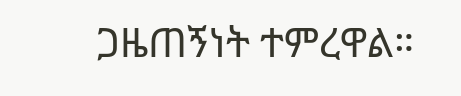ጋዜጠኝነት ተምረዋል።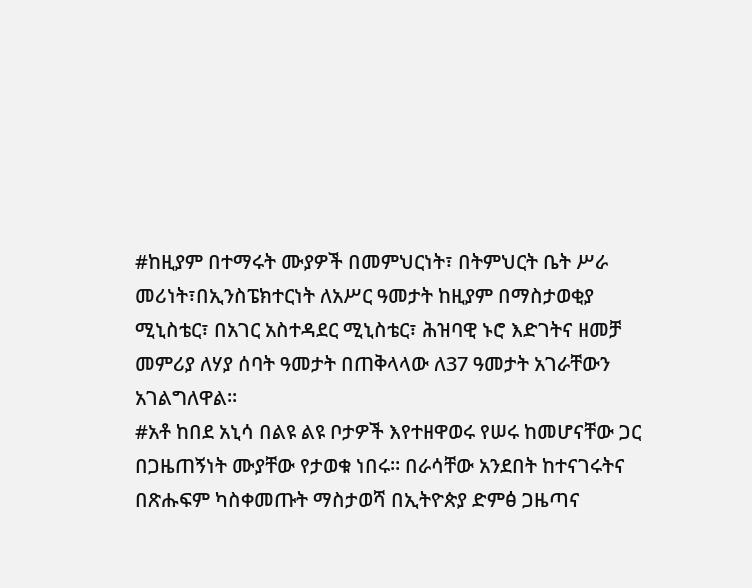#ከዚያም በተማሩት ሙያዎች በመምህርነት፣ በትምህርት ቤት ሥራ መሪነት፣በኢንስፔክተርነት ለአሥር ዓመታት ከዚያም በማስታወቂያ ሚኒስቴር፣ በአገር አስተዳደር ሚኒስቴር፣ ሕዝባዊ ኑሮ እድገትና ዘመቻ መምሪያ ለሃያ ሰባት ዓመታት በጠቅላላው ለ37 ዓመታት አገራቸውን አገልግለዋል።
#አቶ ከበደ አኒሳ በልዩ ልዩ ቦታዎች እየተዘዋወሩ የሠሩ ከመሆናቸው ጋር በጋዜጠኝነት ሙያቸው የታወቁ ነበሩ። በራሳቸው አንደበት ከተናገሩትና በጽሑፍም ካስቀመጡት ማስታወሻ በኢትዮጵያ ድምፅ ጋዜጣና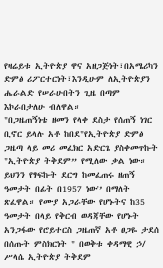የዛሬይቱ ኢትዮጵያ ዋና አዘጋጅነት፣በአሜሪካን ድምፅ ሪፖርተርነት፣እንዲሁም ለኢትዮጵያን ሔራልድ የሠራሁበትን ጊዜ በጣም እኮራበታለሁ ብለዋል።
"በጋዜጠኝነቴ ዘመን የላቀ ደስታ የሰጠኝ ነገር ቢኖር ይላሉ አቶ ከበደ"የኢትዮጵያ ድምፅ ጋዜጣ ላይ መሪ መፈክር አድርጌ ያስቀመጥኩት "ኢትዮጵያ ትቅደም” የሚለው ቃል ነው። ይህንን የፃፍኩት ደርግ ከመፈጠሩ ዘጠኝ ዓመታት በፊት በ1957 ነው'’ በማለት ጽፈዋል። የሙያ አጋራቸው የሆኑትና ከ35 ዓመታት በላይ የቅርብ ወዳጃቸው የሆኑት አንጋፋው የሮይተርስ ጋዜጠኛ አቶ ፀጋዬ ታደሰ በሰጡት ምስክርነት " በወቅቱ ቀዳማዊ ኃ/ ሥላሴ ኢትዮጵያ ትቅደም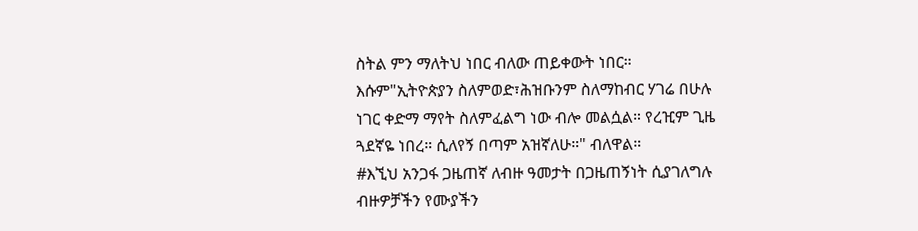ስትል ምን ማለትህ ነበር ብለው ጠይቀውት ነበር። እሱም"ኢትዮጵያን ስለምወድ፣ሕዝቡንም ስለማከብር ሃገሬ በሁሉ ነገር ቀድማ ማየት ስለምፈልግ ነው ብሎ መልሷል። የረዢም ጊዜ ጓደኛዬ ነበረ። ሲለየኝ በጣም አዝኛለሁ።" ብለዋል።
#እኚህ አንጋፋ ጋዜጠኛ ለብዙ ዓመታት በጋዜጠኝነት ሲያገለግሉ ብዙዎቻችን የሙያችን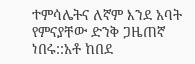ተምሳሌትና ለኛም እንደ አባት የምናያቸው ድንቅ ጋዜጠኛ ነበሩ::አቶ ከበደ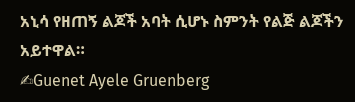አኒሳ የዘጠኝ ልጆች አባት ሲሆኑ ስምንት የልጅ ልጆችን አይተዋል።
✍Guenet Ayele Gruenberg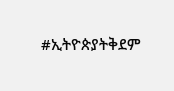#ኢትዮጵያትቅደም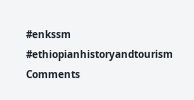#enkssm #ethiopianhistoryandtourism
Comments